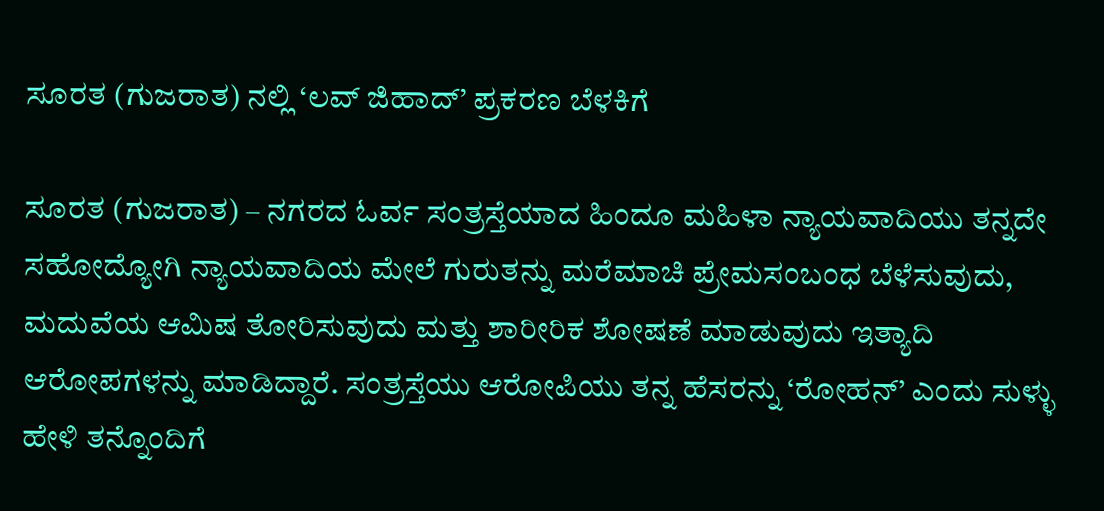ಸೂರತ (ಗುಜರಾತ) ನಲ್ಲಿ ‘ಲವ್ ಜಿಹಾದ್’ ಪ್ರಕರಣ ಬೆಳಕಿಗೆ

ಸೂರತ (ಗುಜರಾತ) – ನಗರದ ಓರ್ವ ಸಂತ್ರಸ್ತೆಯಾದ ಹಿಂದೂ ಮಹಿಳಾ ನ್ಯಾಯವಾದಿಯು ತನ್ನದೇ ಸಹೋದ್ಯೋಗಿ ನ್ಯಾಯವಾದಿಯ ಮೇಲೆ ಗುರುತನ್ನು ಮರೆಮಾಚಿ ಪ್ರೇಮಸಂಬಂಧ ಬೆಳೆಸುವುದು, ಮದುವೆಯ ಆಮಿಷ ತೋರಿಸುವುದು ಮತ್ತು ಶಾರೀರಿಕ ಶೋಷಣೆ ಮಾಡುವುದು ಇತ್ಯಾದಿ ಆರೋಪಗಳನ್ನು ಮಾಡಿದ್ದಾರೆ. ಸಂತ್ರಸ್ತೆಯು ಆರೋಪಿಯು ತನ್ನ ಹೆಸರನ್ನು ‘ರೋಹನ್’ ಎಂದು ಸುಳ್ಳು ಹೇಳಿ ತನ್ನೊಂದಿಗೆ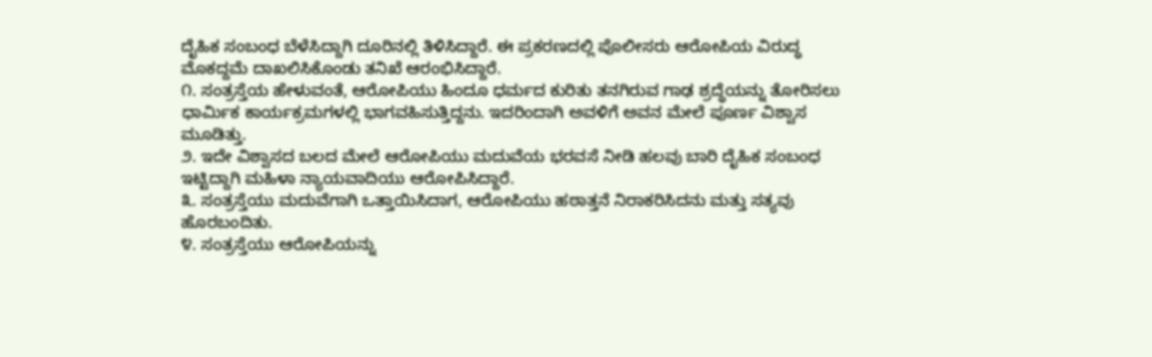ದೈಹಿಕ ಸಂಬಂಧ ಬೆಳೆಸಿದ್ದಾಗಿ ದೂರಿನಲ್ಲಿ ತಿಳಿಸಿದ್ದಾರೆ. ಈ ಪ್ರಕರಣದಲ್ಲಿ ಪೊಲೀಸರು ಆರೋಪಿಯ ವಿರುದ್ಧ ಮೊಕದ್ದಮೆ ದಾಖಲಿಸಿಕೊಂಡು ತನಿಖೆ ಆರಂಭಿಸಿದ್ದಾರೆ.
೧. ಸಂತ್ರಸ್ತೆಯ ಹೇಳುವಂತೆ, ಆರೋಪಿಯು ಹಿಂದೂ ಧರ್ಮದ ಕುರಿತು ತನಗಿರುವ ಗಾಢ ಶ್ರದ್ಧೆಯನ್ನು ತೋರಿಸಲು ಧಾರ್ಮಿಕ ಕಾರ್ಯಕ್ರಮಗಳಲ್ಲಿ ಭಾಗವಹಿಸುತ್ತಿದ್ದನು. ಇದರಿಂದಾಗಿ ಅವಳಿಗೆ ಅವನ ಮೇಲೆ ಪೂರ್ಣ ವಿಶ್ವಾಸ ಮೂಡಿತ್ತು.
೨. ಇದೇ ವಿಶ್ವಾಸದ ಬಲದ ಮೇಲೆ ಆರೋಪಿಯು ಮದುವೆಯ ಭರವಸೆ ನೀಡಿ ಹಲವು ಬಾರಿ ದೈಹಿಕ ಸಂಬಂಧ ಇಟ್ಟಿದ್ದಾಗಿ ಮಹಿಳಾ ನ್ಯಾಯವಾದಿಯು ಆರೋಪಿಸಿದ್ದಾರೆ.
೩. ಸಂತ್ರಸ್ತೆಯು ಮದುವೆಗಾಗಿ ಒತ್ತಾಯಿಸಿದಾಗ, ಆರೋಪಿಯು ಹಠಾತ್ತನೆ ನಿರಾಕರಿಸಿದನು ಮತ್ತು ಸತ್ಯವು ಹೊರಬಂದಿತು.
೪. ಸಂತ್ರಸ್ತೆಯು ಆರೋಪಿಯನ್ನು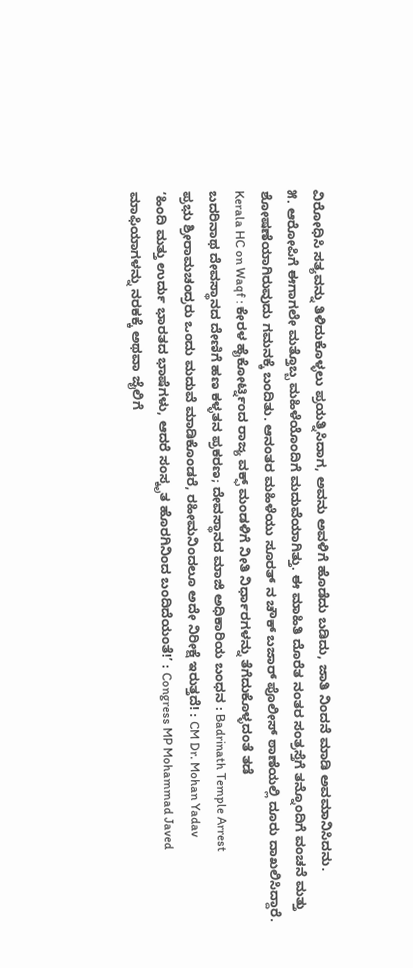ವಿರೋಧಿಸಿ ಸತ್ಯವನ್ನು ತಿಳಿದುಕೊಳ್ಳಲು ಪ್ರಯತ್ನಿಸಿದಾಗ, ಅವನು ಅವಳಿಗೆ ಹೊಡೆದು ಬಡಿದು, ಜಾತಿ ನಿಂದನೆ ಮಾಡಿ ಅವಮಾನಿಸಿದನು.
೫. ಆರೋಪಿಗೆ ಈಗಾಗಲೇ ಮತ್ತೊಬ್ಬ ಮಹಿಳೆಯೊಂದಿಗೆ ಮದುವೆಯಾಗಿತ್ತು. ಈ ಮಾಹಿತಿ ದೊರೆತ ನಂತರ ಸಂತ್ರಸ್ತೆಗೆ ತನ್ನೊಂದಿಗೆ ವಂಚನೆ ಮತ್ತು ಶೋಷಣೆಯಾಗಿರುವುದು ಗಮನಕ್ಕೆ ಬಂದಿತು. ಆನಂತರ ಮಹಿಳೆಯು ಸೂರತ್ ನ ಚೌಕ್ ಬಜಾರ್ ಪೊಲೀಸ್ ಠಾಣೆಯಲ್ಲಿ ದೂರು ದಾಖಲಿಸಿದ್ದಾರೆ.
Kerala HC on Waqf : ಕೇರಳ ಹೈಕೋರ್ಟ್ನಿಂದ ರಾಜ್ಯ ವಕ್ಫ್ ಮಂಡಳಿಗೆ ನೀತಿ ನಿರ್ಧಾರಗಳನ್ನು ತೆಗೆದುಕೊಳ್ಳದಂತೆ ತಡೆ
ಬದರಿನಾಥ ದೇವಸ್ಥಾನದ ದೇಣಿಗೆ ಹಣ ಕಳ್ಳತನ ಪ್ರಕರಣ; ದೇವಸ್ಥಾನದ ಮಾಜಿ ಅಧಿಕಾರಿಯ ಬಂಧನ : Badrinath Temple Arrest
ಪ್ರಭು ಶ್ರೀರಾಮಚಂದ್ರರು ಒಂದು ಮದುವೆ ಮಾಡಿಕೊಂಡರೆ, ರಹೀಮನಿಂದಲೂ ಅದೇ ನಿರೀಕ್ಷೆ ಇರುತ್ತದೆ! : CM Dr. Mohan Yadav
‘ಹಿಂದಿ ಮತ್ತು ಉರ್ದು ಭಾರತದ ಭಾಷೆಗಳು, ಆದರೆ ಸಂಸ್ಕೃತ ಹೊರಗಿನಿಂದ ಬಂದಿದೆಯಂತೆ!’ : Congress MP Mohammad Javed
ಮಾಫಿಯಾಗಳನ್ನು ನರಕಕ್ಕೆ ಅಥವಾ ಜೈಲಿಗೆ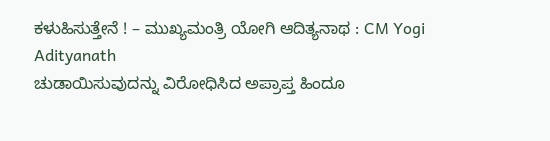ಕಳುಹಿಸುತ್ತೇನೆ ! – ಮುಖ್ಯಮಂತ್ರಿ ಯೋಗಿ ಆದಿತ್ಯನಾಥ : CM Yogi Adityanath
ಚುಡಾಯಿಸುವುದನ್ನು ವಿರೋಧಿಸಿದ ಅಪ್ರಾಪ್ತ ಹಿಂದೂ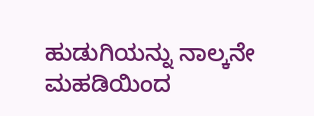ಹುಡುಗಿಯನ್ನು ನಾಲ್ಕನೇ ಮಹಡಿಯಿಂದ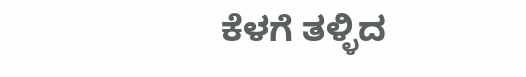ಕೆಳಗೆ ತಳ್ಳಿದ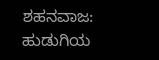ಶಹನವಾಜ: ಹುಡುಗಿಯ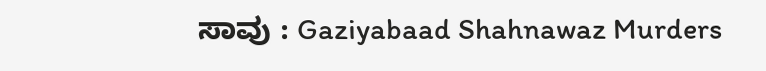ಸಾವು : Gaziyabaad Shahnawaz Murders